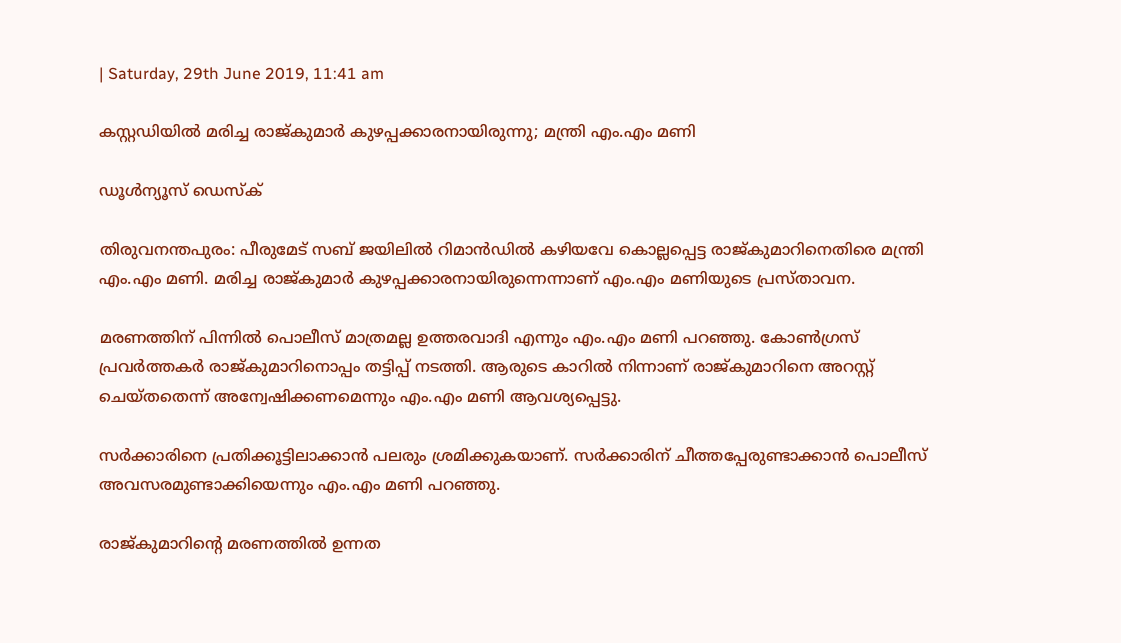| Saturday, 29th June 2019, 11:41 am

കസ്റ്റഡിയില്‍ മരിച്ച രാജ്കുമാര്‍ കുഴപ്പക്കാരനായിരുന്നു; മന്ത്രി എം.എം മണി

ഡൂള്‍ന്യൂസ് ഡെസ്‌ക്

തിരുവനന്തപുരം: പീരുമേട് സബ് ജയിലില്‍ റിമാന്‍ഡില്‍ കഴിയവേ കൊല്ലപ്പെട്ട രാജ്കുമാറിനെതിരെ മന്ത്രി എം.എം മണി. മരിച്ച രാജ്കുമാര്‍ കുഴപ്പക്കാരനായിരുന്നെന്നാണ് എം.എം മണിയുടെ പ്രസ്താവന.

മരണത്തിന് പിന്നില്‍ പൊലീസ് മാത്രമല്ല ഉത്തരവാദി എന്നും എം.എം മണി പറഞ്ഞു. കോണ്‍ഗ്രസ് പ്രവര്‍ത്തകര്‍ രാജ്കുമാറിനൊപ്പം തട്ടിപ്പ് നടത്തി. ആരുടെ കാറില്‍ നിന്നാണ് രാജ്കുമാറിനെ അറസ്റ്റ് ചെയ്തതെന്ന് അന്വേഷിക്കണമെന്നും എം.എം മണി ആവശ്യപ്പെട്ടു.

സര്‍ക്കാരിനെ പ്രതിക്കൂട്ടിലാക്കാന്‍ പലരും ശ്രമിക്കുകയാണ്. സര്‍ക്കാരിന് ചീത്തപ്പേരുണ്ടാക്കാന്‍ പൊലീസ് അവസരമുണ്ടാക്കിയെന്നും എം.എം മണി പറഞ്ഞു.

രാജ്കുമാറിന്റെ മരണത്തില്‍ ഉന്നത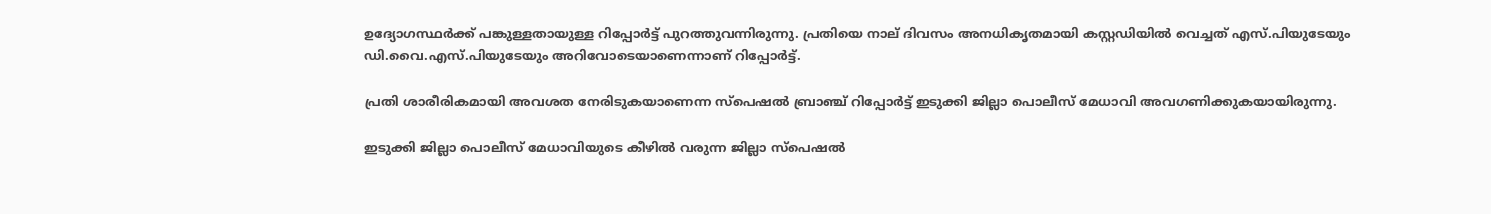ഉദ്യോഗസ്ഥര്‍ക്ക് പങ്കുള്ളതായുള്ള റിപ്പോര്‍ട്ട് പുറത്തുവന്നിരുന്നു. പ്രതിയെ നാല് ദിവസം അനധികൃതമായി കസ്റ്റഡിയില്‍ വെച്ചത് എസ്.പിയുടേയും ഡി.വൈ.എസ്.പിയുടേയും അറിവോടെയാണെന്നാണ് റിപ്പോര്‍ട്ട്.

പ്രതി ശാരീരികമായി അവശത നേരിടുകയാണെന്ന സ്‌പെഷല്‍ ബ്രാഞ്ച് റിപ്പോര്‍ട്ട് ഇടുക്കി ജില്ലാ പൊലീസ് മേധാവി അവഗണിക്കുകയായിരുന്നു.

ഇടുക്കി ജില്ലാ പൊലീസ് മേധാവിയുടെ കീഴില്‍ വരുന്ന ജില്ലാ സ്‌പെഷല്‍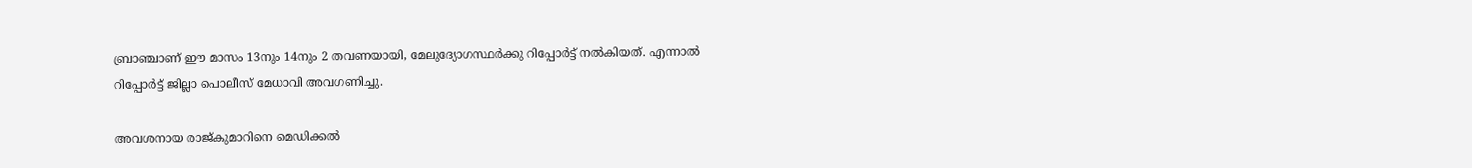ബ്രാഞ്ചാണ് ഈ മാസം 13നും 14നും 2 തവണയായി, മേലുദ്യോഗസ്ഥര്‍ക്കു റിപ്പോര്‍ട്ട് നല്‍കിയത്. എന്നാല്‍ റിപ്പോര്‍ട്ട് ജില്ലാ പൊലീസ് മേധാവി അവഗണിച്ചു.

അവശനായ രാജ്കുമാറിനെ മെഡിക്കല്‍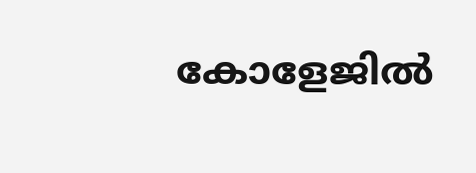കോളേജില്‍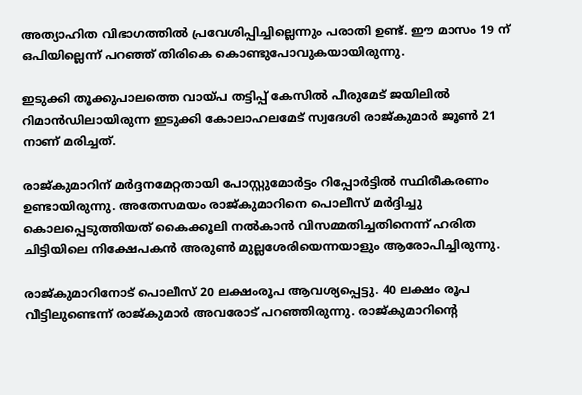അത്യാഹിത വിഭാഗത്തില്‍ പ്രവേശിപ്പിച്ചില്ലെന്നും പരാതി ഉണ്ട്. ഈ മാസം 19 ന് ഒപിയില്ലെന്ന് പറഞ്ഞ് തിരികെ കൊണ്ടുപോവുകയായിരുന്നു.

ഇടുക്കി തൂക്കുപാലത്തെ വായ്പ തട്ടിപ്പ് കേസില്‍ പീരുമേട് ജയിലില്‍ റിമാന്‍ഡിലായിരുന്ന ഇടുക്കി കോലാഹലമേട് സ്വദേശി രാജ്കുമാര്‍ ജൂണ്‍ 21 നാണ് മരിച്ചത്.

രാജ്കുമാറിന് മര്‍ദ്ദനമേറ്റതായി പോസ്റ്റുമോര്‍ട്ടം റിപ്പോര്‍ട്ടില്‍ സ്ഥിരീകരണം ഉണ്ടായിരുന്നു. അതേസമയം രാജ്കുമാറിനെ പൊലീസ് മര്‍ദ്ദിച്ചു കൊലപ്പെടുത്തിയത് കൈക്കൂലി നല്‍കാന്‍ വിസമ്മതിച്ചതിനെന്ന് ഹരിത ചിട്ടിയിലെ നിക്ഷേപകന്‍ അരുണ്‍ മുല്ലശേരിയെന്നയാളും ആരോപിച്ചിരുന്നു.

രാജ്കുമാറിനോട് പൊലീസ് 20 ലക്ഷംരൂപ ആവശ്യപ്പെട്ടു. 40 ലക്ഷം രൂപ വീട്ടിലുണ്ടെന്ന് രാജ്കുമാര്‍ അവരോട് പറഞ്ഞിരുന്നു. രാജ്കുമാറിന്റെ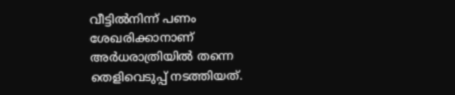വീട്ടില്‍നിന്ന് പണം ശേഖരിക്കാനാണ് അര്‍ധരാത്രിയില്‍ തന്നെ തെളിവെടുപ്പ് നടത്തിയത്.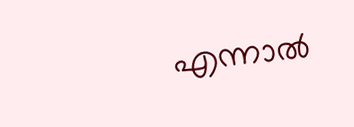എന്നാല്‍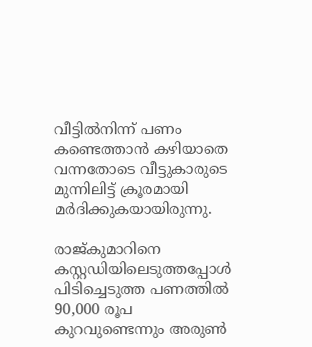വീട്ടില്‍നിന്ന് പണം കണ്ടെത്താന്‍ കഴിയാതെ വന്നതോടെ വീട്ടുകാരുടെ മുന്നിലിട്ട് ക്രൂരമായി മര്‍ദിക്കുകയായിരുന്നു.

രാജ്കുമാറിനെ കസ്റ്റഡിയിലെടുത്തപ്പോള്‍ പിടിച്ചെടുത്ത പണത്തില്‍ 90,000 രൂപ കുറവുണ്ടെന്നും അരുണ്‍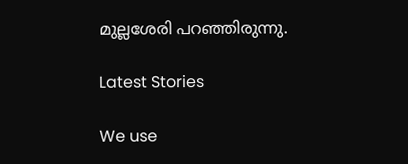മുല്ലശേരി പറഞ്ഞിരുന്നു.

Latest Stories

We use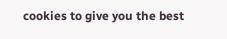cookies to give you the best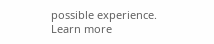possible experience. Learn more